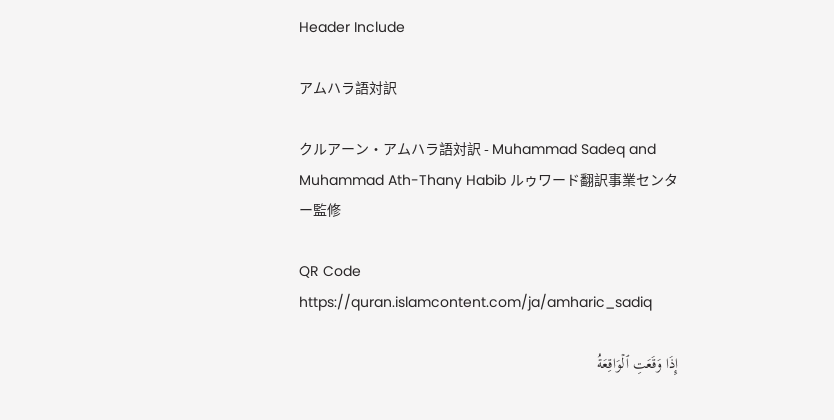Header Include

アムハラ語対訳

クルアーン・アムハラ語対訳 - Muhammad Sadeq and Muhammad Ath-Thany Habib ルゥワード翻訳事業センター監修

QR Code https://quran.islamcontent.com/ja/amharic_sadiq

إِذَا وَقَعَتِ ٱلۡوَاقِعَةُ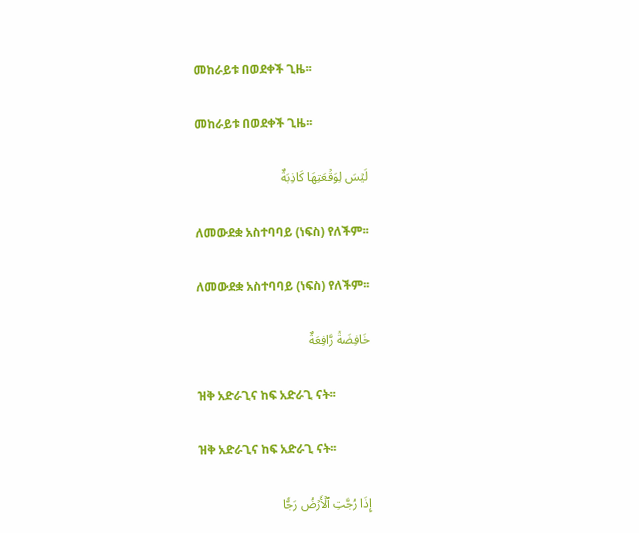መከራይቱ በወደቀች ጊዜ፡፡

መከራይቱ በወደቀች ጊዜ፡፡

لَيۡسَ لِوَقۡعَتِهَا كَاذِبَةٌ

ለመውደቋ አስተባባይ (ነፍስ) የለችም፡፡

ለመውደቋ አስተባባይ (ነፍስ) የለችም፡፡

خَافِضَةٞ رَّافِعَةٌ

ዝቅ አድራጊና ከፍ አድራጊ ናት፡፡

ዝቅ አድራጊና ከፍ አድራጊ ናት፡፡

إِذَا رُجَّتِ ٱلۡأَرۡضُ رَجّٗا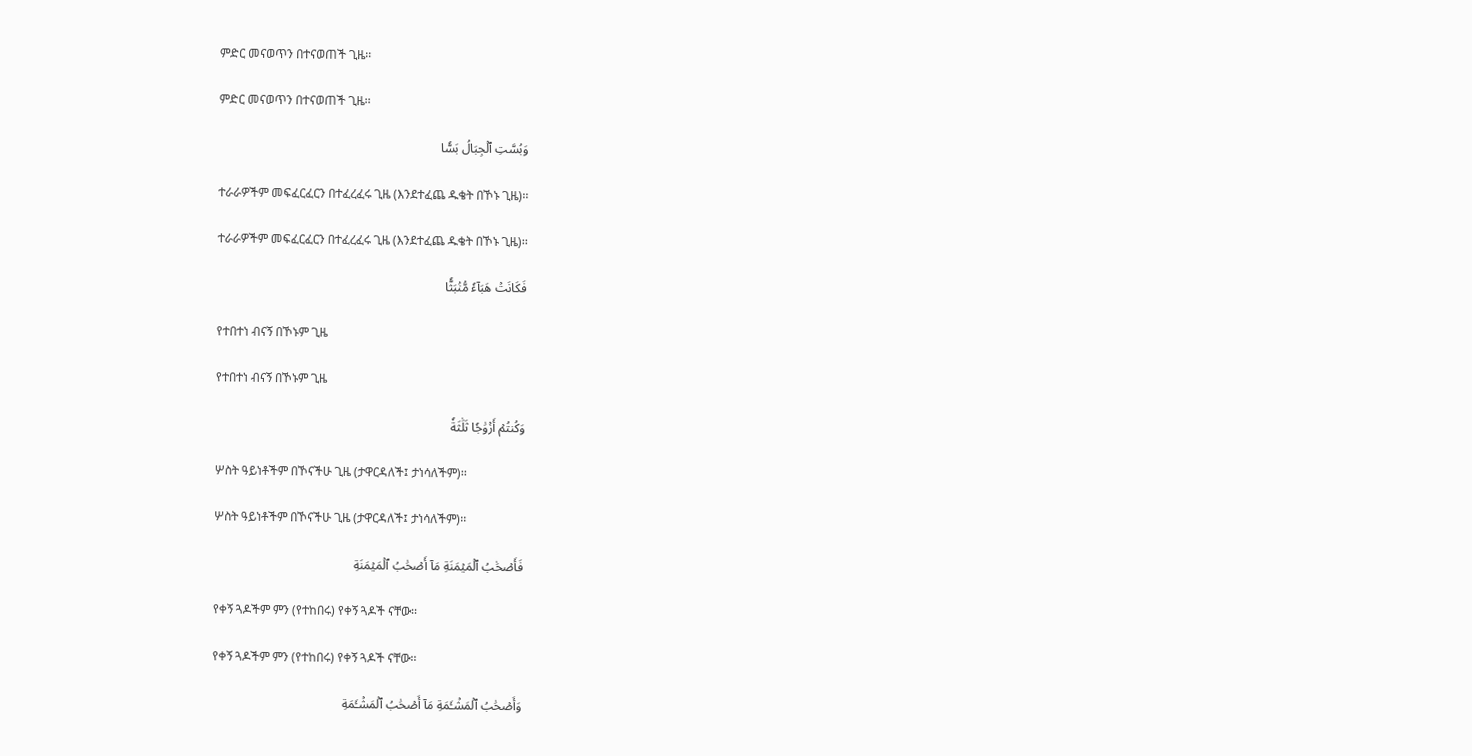ምድር መናወጥን በተናወጠች ጊዜ፡፡

ምድር መናወጥን በተናወጠች ጊዜ፡፡

وَبُسَّتِ ٱلۡجِبَالُ بَسّٗا

ተራራዎችም መፍፈርፈርን በተፈረፈሩ ጊዜ (እንደተፈጨ ዱቄት በኾኑ ጊዜ)፡፡

ተራራዎችም መፍፈርፈርን በተፈረፈሩ ጊዜ (እንደተፈጨ ዱቄት በኾኑ ጊዜ)፡፡

فَكَانَتۡ هَبَآءٗ مُّنۢبَثّٗا

የተበተነ ብናኝ በኾኑም ጊዜ

የተበተነ ብናኝ በኾኑም ጊዜ

وَكُنتُمۡ أَزۡوَٰجٗا ثَلَٰثَةٗ

ሦስት ዓይነቶችም በኾናችሁ ጊዜ (ታዋርዳለች፤ ታነሳለችም)፡፡

ሦስት ዓይነቶችም በኾናችሁ ጊዜ (ታዋርዳለች፤ ታነሳለችም)፡፡

فَأَصۡحَٰبُ ٱلۡمَيۡمَنَةِ مَآ أَصۡحَٰبُ ٱلۡمَيۡمَنَةِ

የቀኝ ጓዶችም ምን (የተከበሩ) የቀኝ ጓዶች ናቸው፡፡

የቀኝ ጓዶችም ምን (የተከበሩ) የቀኝ ጓዶች ናቸው፡፡

وَأَصۡحَٰبُ ٱلۡمَشۡـَٔمَةِ مَآ أَصۡحَٰبُ ٱلۡمَشۡـَٔمَةِ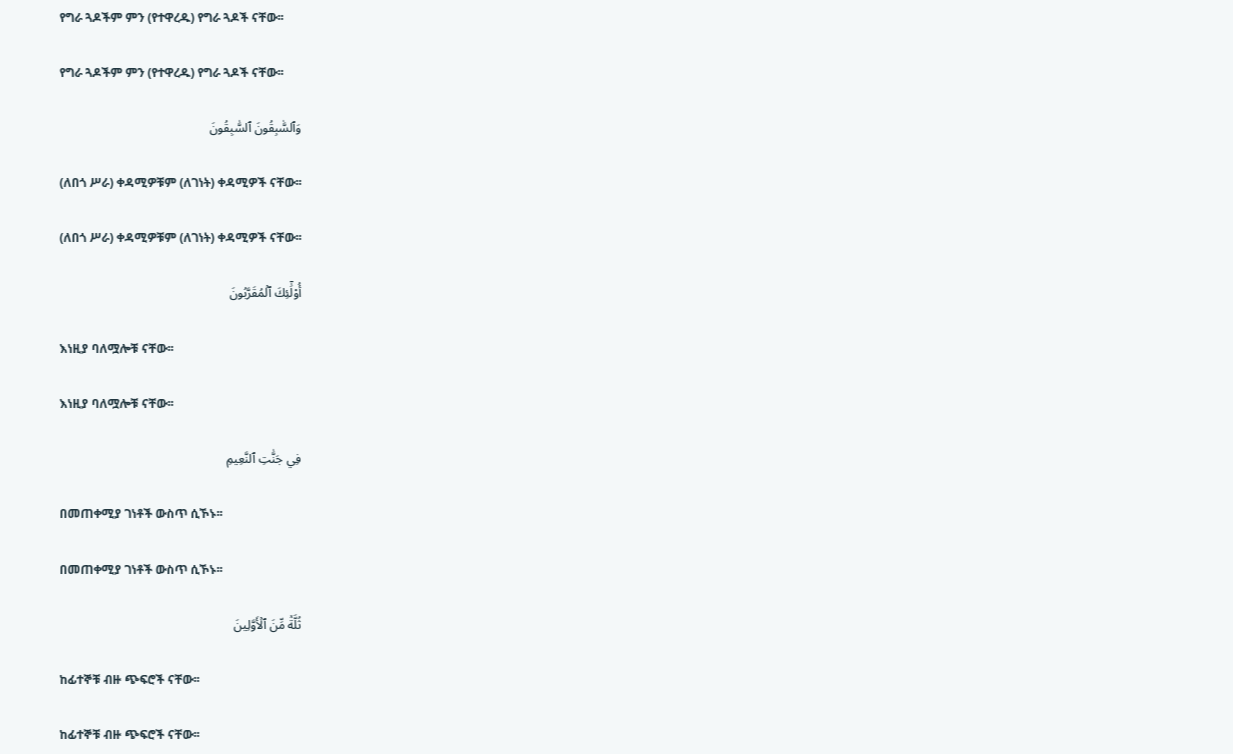የግራ ጓዶችም ምን (የተዋረዱ) የግራ ጓዶች ናቸው፡፡

የግራ ጓዶችም ምን (የተዋረዱ) የግራ ጓዶች ናቸው፡፡

وَٱلسَّٰبِقُونَ ٱلسَّٰبِقُونَ

(ለበጎ ሥራ) ቀዳሚዎቹም (ለገነት) ቀዳሚዎች ናቸው፡፡

(ለበጎ ሥራ) ቀዳሚዎቹም (ለገነት) ቀዳሚዎች ናቸው፡፡

أُوْلَٰٓئِكَ ٱلۡمُقَرَّبُونَ

እነዚያ ባለሟሎቹ ናቸው፡፡

እነዚያ ባለሟሎቹ ናቸው፡፡

فِي جَنَّٰتِ ٱلنَّعِيمِ

በመጠቀሚያ ገነቶች ውስጥ ሲኾኑ፡፡

በመጠቀሚያ ገነቶች ውስጥ ሲኾኑ፡፡

ثُلَّةٞ مِّنَ ٱلۡأَوَّلِينَ

ከፊተኞቹ ብዙ ጭፍሮች ናቸው፡፡

ከፊተኞቹ ብዙ ጭፍሮች ናቸው፡፡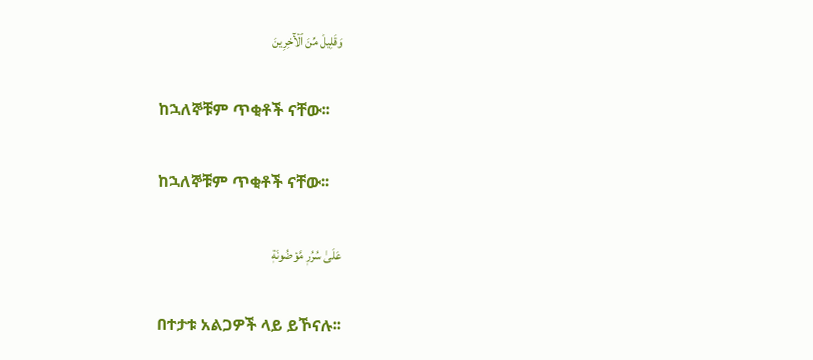وَقَلِيلٞ مِّنَ ٱلۡأٓخِرِينَ

ከኋለኞቹም ጥቂቶች ናቸው፡፡

ከኋለኞቹም ጥቂቶች ናቸው፡፡

عَلَىٰ سُرُرٖ مَّوۡضُونَةٖ

በተታቱ አልጋዎች ላይ ይኾናሉ፡፡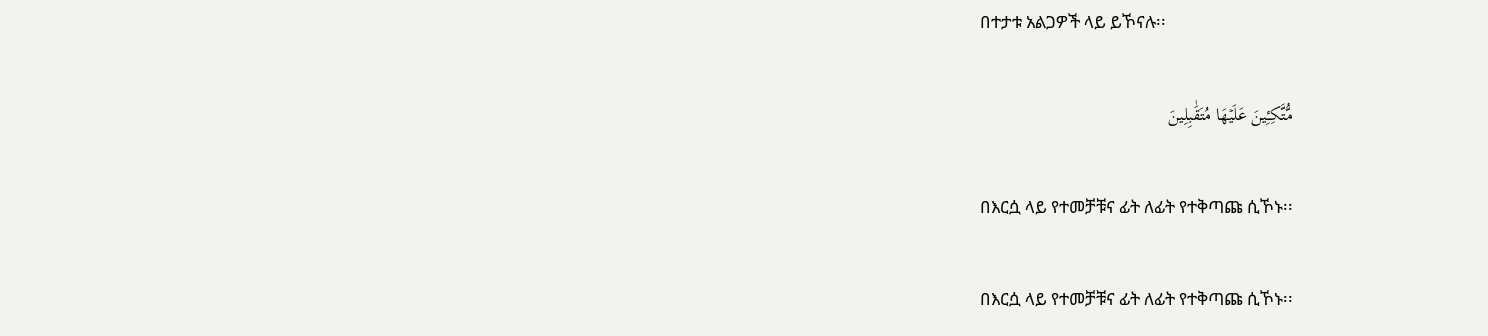በተታቱ አልጋዎች ላይ ይኾናሉ፡፡

مُّتَّكِـِٔينَ عَلَيۡهَا مُتَقَٰبِلِينَ

በእርሷ ላይ የተመቻቹና ፊት ለፊት የተቅጣጩ ሲኾኑ፡፡

በእርሷ ላይ የተመቻቹና ፊት ለፊት የተቅጣጩ ሲኾኑ፡፡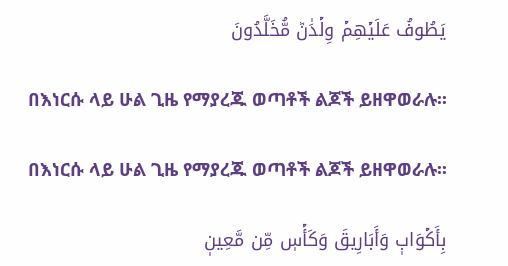يَطُوفُ عَلَيۡهِمۡ وِلۡدَٰنٞ مُّخَلَّدُونَ

በእነርሱ ላይ ሁል ጊዜ የማያረጁ ወጣቶች ልጆች ይዘዋወራሉ፡፡

በእነርሱ ላይ ሁል ጊዜ የማያረጁ ወጣቶች ልጆች ይዘዋወራሉ፡፡

بِأَكۡوَابٖ وَأَبَارِيقَ وَكَأۡسٖ مِّن مَّعِينٖ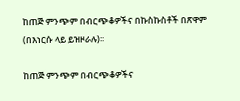ከጠጅ ምንጭም በብርጭቆዎችና በኩስኩስቶች በጽዋም (በእነርሱ ላይ ይዝዞራሉ)፡፡

ከጠጅ ምንጭም በብርጭቆዎችና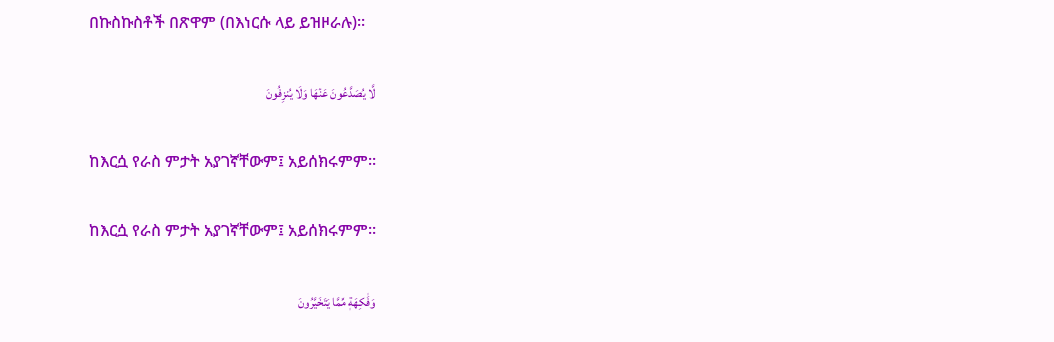በኩስኩስቶች በጽዋም (በእነርሱ ላይ ይዝዞራሉ)፡፡

لَّا يُصَدَّعُونَ عَنۡهَا وَلَا يُنزِفُونَ

ከእርሷ የራስ ምታት አያገኛቸውም፤ አይሰክሩምም፡፡

ከእርሷ የራስ ምታት አያገኛቸውም፤ አይሰክሩምም፡፡

وَفَٰكِهَةٖ مِّمَّا يَتَخَيَّرُونَ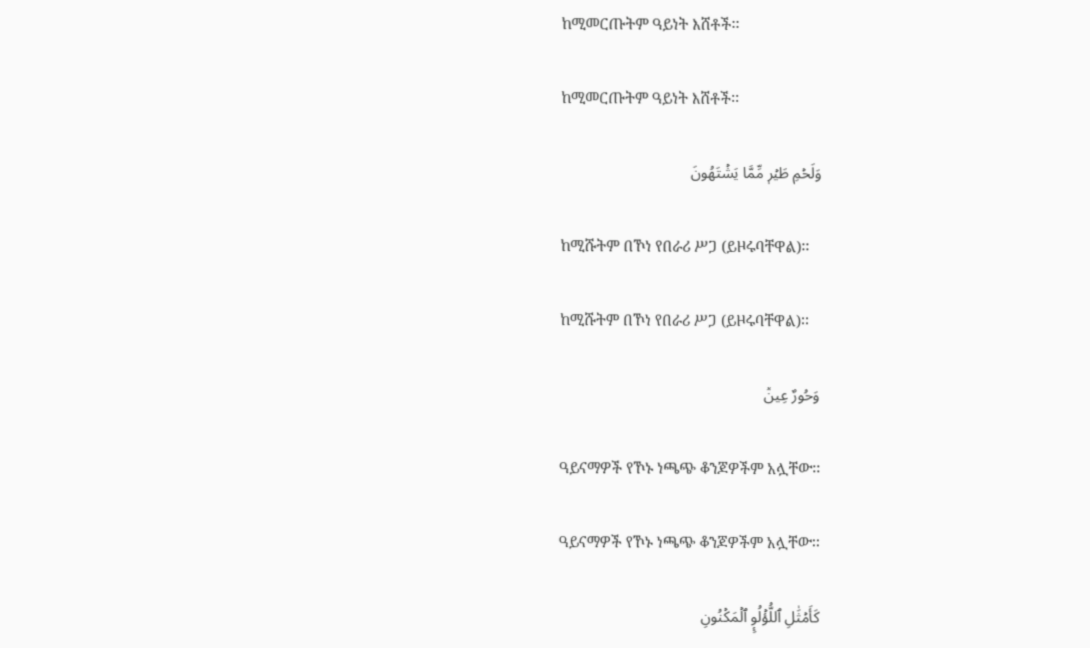ከሚመርጡትም ዓይነት እሸቶች፡፡

ከሚመርጡትም ዓይነት እሸቶች፡፡

وَلَحۡمِ طَيۡرٖ مِّمَّا يَشۡتَهُونَ

ከሚሹትም በኾነ የበራሪ ሥጋ (ይዞሩባቸዋል)፡፡

ከሚሹትም በኾነ የበራሪ ሥጋ (ይዞሩባቸዋል)፡፡

وَحُورٌ عِينٞ

ዓይናማዎች የኾኑ ነጫጭ ቆንጆዎችም አሏቸው፡፡

ዓይናማዎች የኾኑ ነጫጭ ቆንጆዎችም አሏቸው፡፡

كَأَمۡثَٰلِ ٱللُّؤۡلُوِٕ ٱلۡمَكۡنُونِ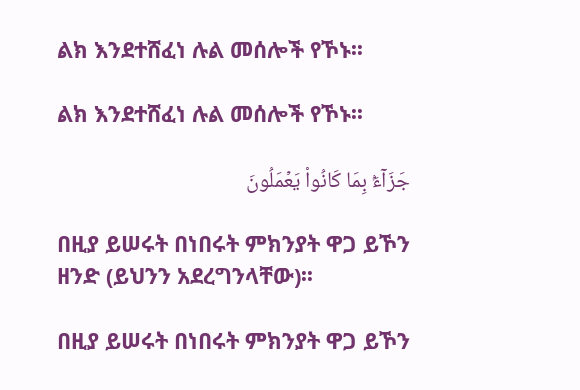ልክ እንደተሸፈነ ሉል መሰሎች የኾኑ፡፡

ልክ እንደተሸፈነ ሉል መሰሎች የኾኑ፡፡

جَزَآءَۢ بِمَا كَانُواْ يَعۡمَلُونَ

በዚያ ይሠሩት በነበሩት ምክንያት ዋጋ ይኾን ዘንድ (ይህንን አደረግንላቸው)፡፡

በዚያ ይሠሩት በነበሩት ምክንያት ዋጋ ይኾን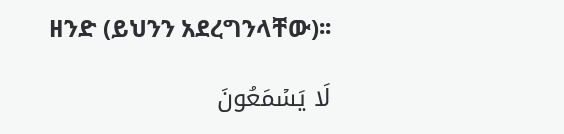ዘንድ (ይህንን አደረግንላቸው)፡፡

لَا يَسۡمَعُونَ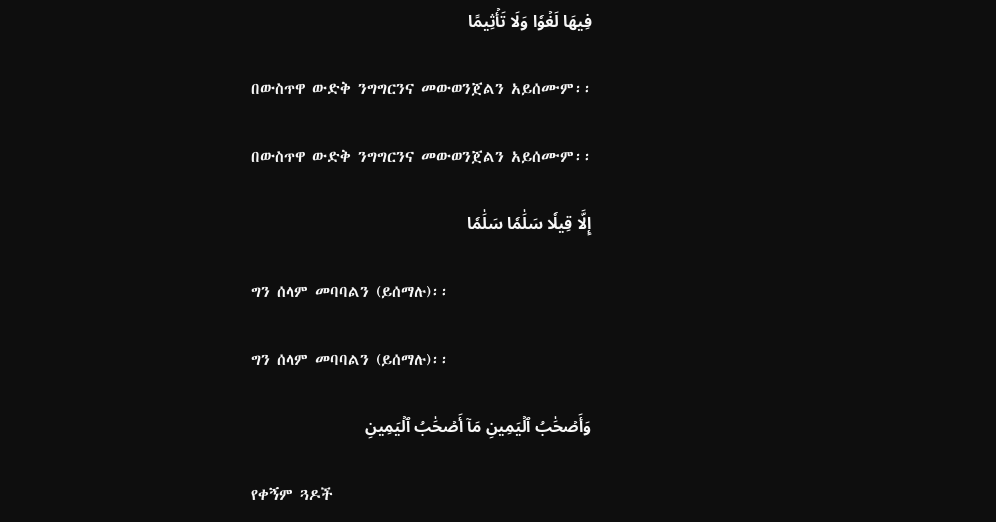فِيهَا لَغۡوٗا وَلَا تَأۡثِيمًا

በውስጥዋ ውድቅ ንግግርንና መውወንጀልን አይሰሙም፡፡

በውስጥዋ ውድቅ ንግግርንና መውወንጀልን አይሰሙም፡፡

إِلَّا قِيلٗا سَلَٰمٗا سَلَٰمٗا

ግን ሰላም መባባልን (ይሰማሉ)፡፡

ግን ሰላም መባባልን (ይሰማሉ)፡፡

وَأَصۡحَٰبُ ٱلۡيَمِينِ مَآ أَصۡحَٰبُ ٱلۡيَمِينِ

የቀኝም ጓዶች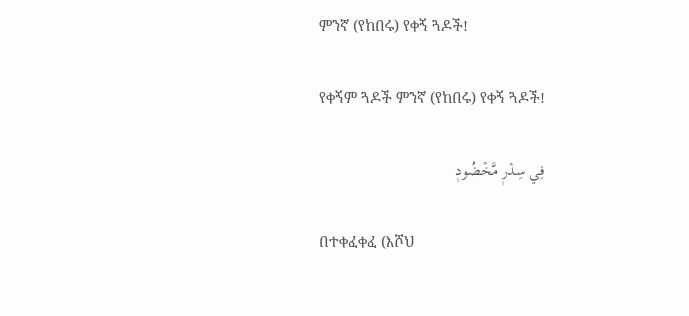ምንኛ (የከበሩ) የቀኝ ጓዶች!

የቀኝም ጓዶች ምንኛ (የከበሩ) የቀኝ ጓዶች!

فِي سِدۡرٖ مَّخۡضُودٖ

በተቀፈቀፈ (እሾህ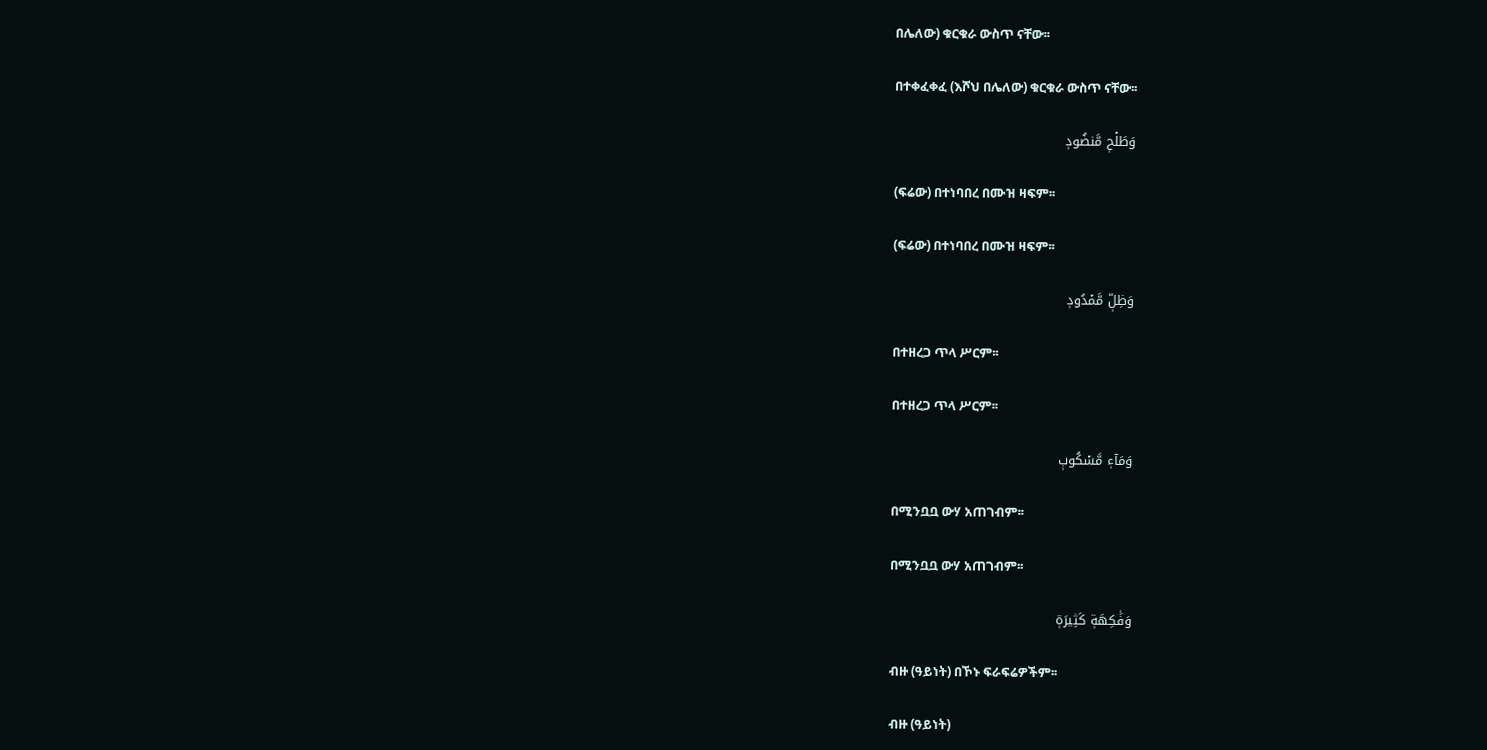በሌለው) ቁርቁራ ውስጥ ናቸው፡፡

በተቀፈቀፈ (እሾህ በሌለው) ቁርቁራ ውስጥ ናቸው፡፡

وَطَلۡحٖ مَّنضُودٖ

(ፍሬው) በተነባበረ በሙዝ ዛፍም፡፡

(ፍሬው) በተነባበረ በሙዝ ዛፍም፡፡

وَظِلّٖ مَّمۡدُودٖ

በተዘረጋ ጥላ ሥርም፡፡

በተዘረጋ ጥላ ሥርም፡፡

وَمَآءٖ مَّسۡكُوبٖ

በሚንቧቧ ውሃ አጠገብም፡፡

በሚንቧቧ ውሃ አጠገብም፡፡

وَفَٰكِهَةٖ كَثِيرَةٖ

ብዙ (ዓይነት) በኾኑ ፍራፍሬዎችም፡፡

ብዙ (ዓይነት)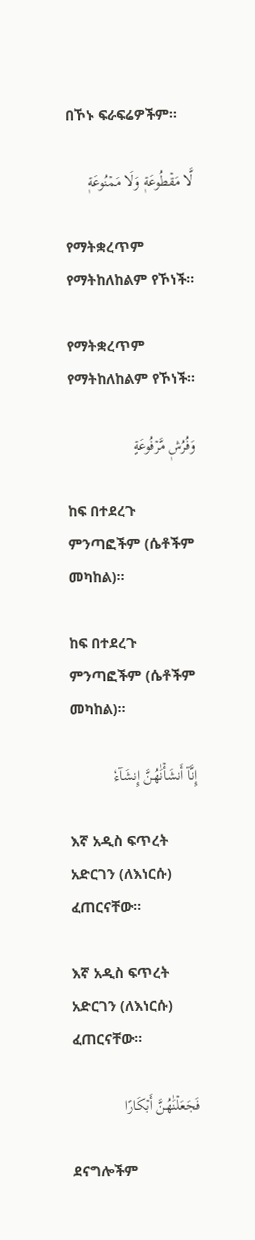በኾኑ ፍራፍሬዎችም፡፡

لَّا مَقۡطُوعَةٖ وَلَا مَمۡنُوعَةٖ

የማትቋረጥም የማትከለከልም የኾነች፡፡

የማትቋረጥም የማትከለከልም የኾነች፡፡

وَفُرُشٖ مَّرۡفُوعَةٍ

ከፍ በተደረጉ ምንጣፎችም (ሴቶችም መካከል)፡፡

ከፍ በተደረጉ ምንጣፎችም (ሴቶችም መካከል)፡፡

إِنَّآ أَنشَأۡنَٰهُنَّ إِنشَآءٗ

እኛ አዲስ ፍጥረት አድርገን (ለእነርሱ) ፈጠርናቸው፡፡

እኛ አዲስ ፍጥረት አድርገን (ለእነርሱ) ፈጠርናቸው፡፡

فَجَعَلۡنَٰهُنَّ أَبۡكَارًا

ደናግሎችም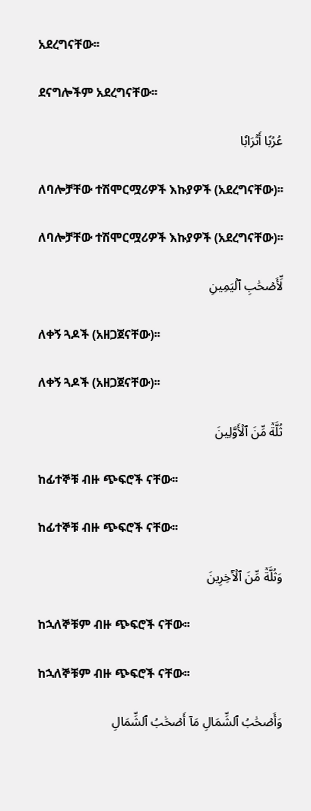አደረግናቸው፡፡

ደናግሎችም አደረግናቸው፡፡

عُرُبًا أَتۡرَابٗا

ለባሎቻቸው ተሽሞርሟሪዎች እኩያዎች (አደረግናቸው)፡፡

ለባሎቻቸው ተሽሞርሟሪዎች እኩያዎች (አደረግናቸው)፡፡

لِّأَصۡحَٰبِ ٱلۡيَمِينِ

ለቀኝ ጓዶች (አዘጋጀናቸው)፡፡

ለቀኝ ጓዶች (አዘጋጀናቸው)፡፡

ثُلَّةٞ مِّنَ ٱلۡأَوَّلِينَ

ከፊተኞቹ ብዙ ጭፍሮች ናቸው፡፡

ከፊተኞቹ ብዙ ጭፍሮች ናቸው፡፡

وَثُلَّةٞ مِّنَ ٱلۡأٓخِرِينَ

ከኋለኞቹም ብዙ ጭፍሮች ናቸው፡፡

ከኋለኞቹም ብዙ ጭፍሮች ናቸው፡፡

وَأَصۡحَٰبُ ٱلشِّمَالِ مَآ أَصۡحَٰبُ ٱلشِّمَالِ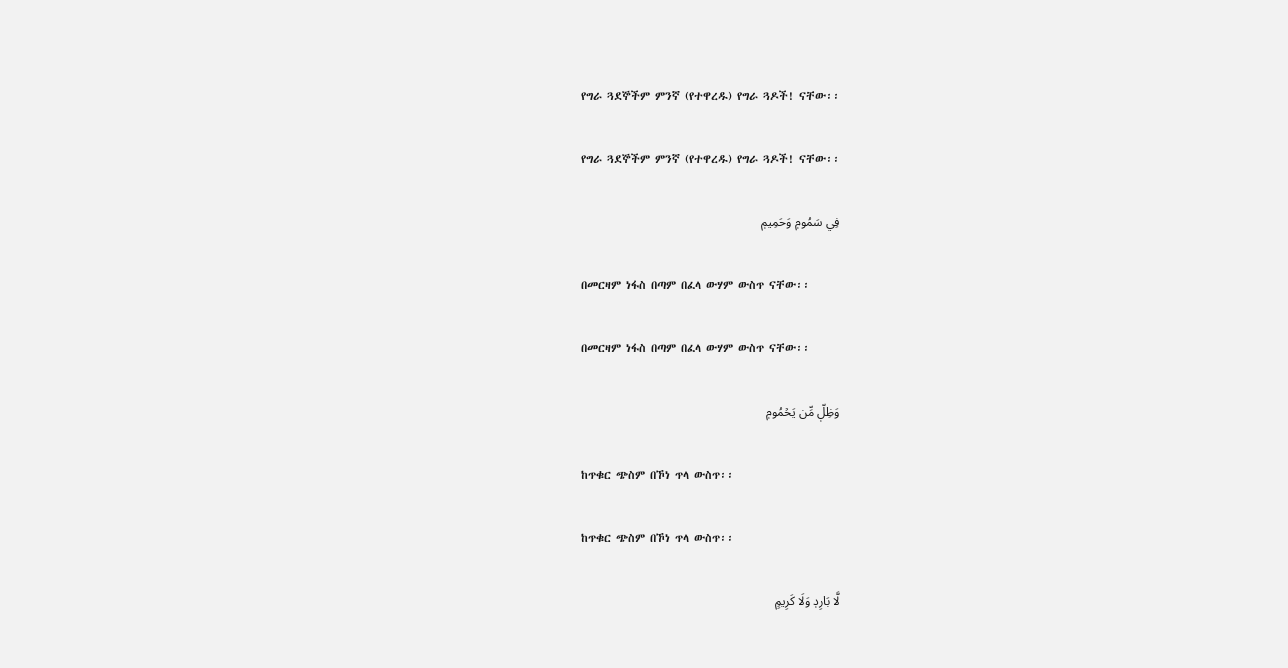የግራ ጓደኞችም ምንኛ (የተዋረዱ) የግራ ጓዶች! ናቸው፡፡

የግራ ጓደኞችም ምንኛ (የተዋረዱ) የግራ ጓዶች! ናቸው፡፡

فِي سَمُومٖ وَحَمِيمٖ

በመርዛም ነፋስ በጣም በፈላ ውሃም ውስጥ ናቸው፡፡

በመርዛም ነፋስ በጣም በፈላ ውሃም ውስጥ ናቸው፡፡

وَظِلّٖ مِّن يَحۡمُومٖ

ከጥቁር ጭስም በኾነ ጥላ ውስጥ፡፡

ከጥቁር ጭስም በኾነ ጥላ ውስጥ፡፡

لَّا بَارِدٖ وَلَا كَرِيمٍ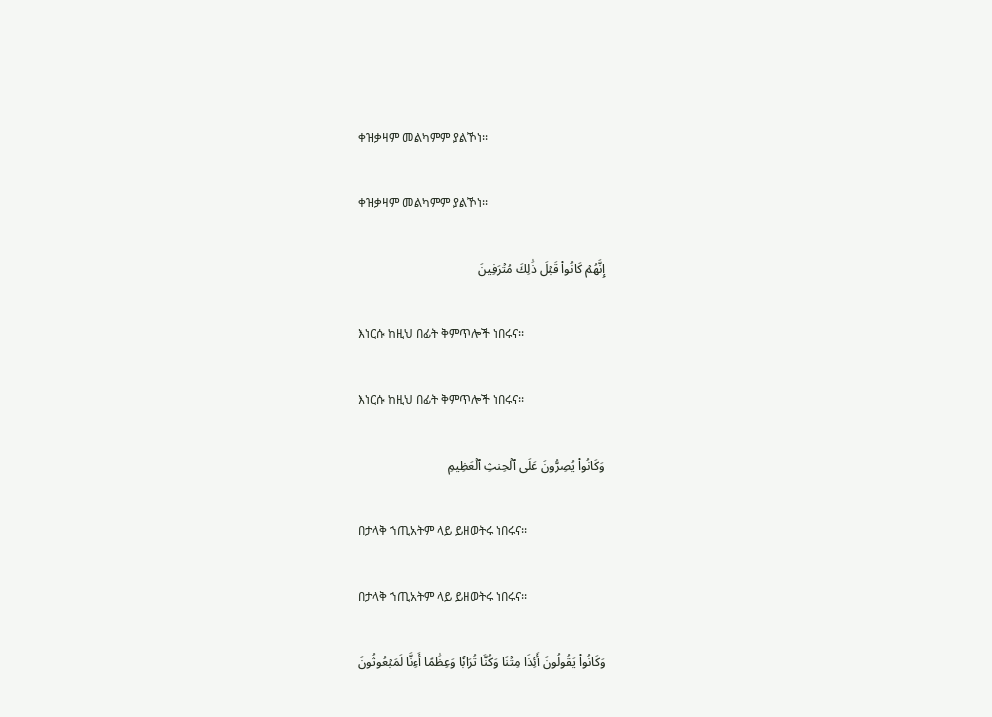ቀዝቃዛም መልካምም ያልኾነ፡፡

ቀዝቃዛም መልካምም ያልኾነ፡፡

إِنَّهُمۡ كَانُواْ قَبۡلَ ذَٰلِكَ مُتۡرَفِينَ

እነርሱ ከዚህ በፊት ቅምጥሎች ነበሩና፡፡

እነርሱ ከዚህ በፊት ቅምጥሎች ነበሩና፡፡

وَكَانُواْ يُصِرُّونَ عَلَى ٱلۡحِنثِ ٱلۡعَظِيمِ

በታላቅ ኀጢአትም ላይ ይዘወትሩ ነበሩና፡፡

በታላቅ ኀጢአትም ላይ ይዘወትሩ ነበሩና፡፡

وَكَانُواْ يَقُولُونَ أَئِذَا مِتۡنَا وَكُنَّا تُرَابٗا وَعِظَٰمًا أَءِنَّا لَمَبۡعُوثُونَ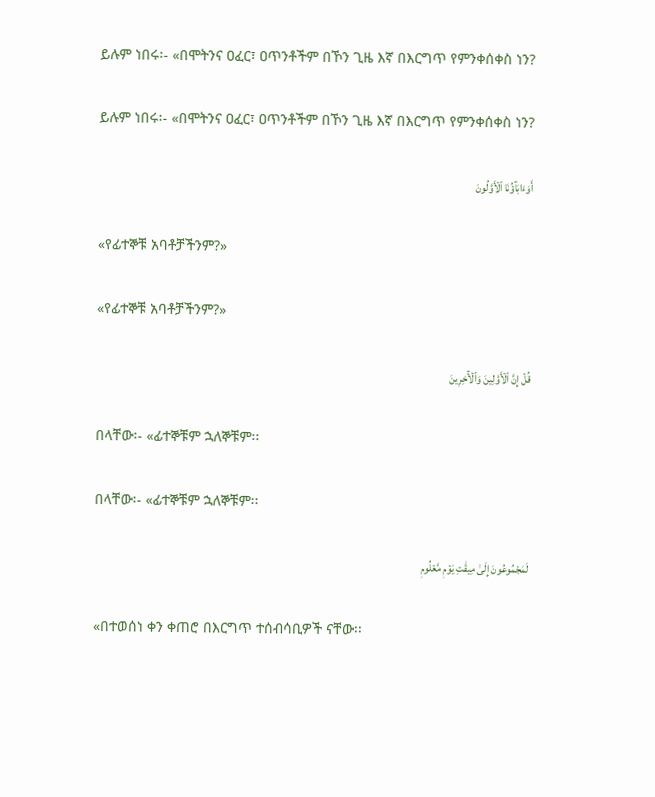ይሉም ነበሩ፡- «በሞትንና ዐፈር፣ ዐጥንቶችም በኾን ጊዜ እኛ በእርግጥ የምንቀሰቀስ ነን?

ይሉም ነበሩ፡- «በሞትንና ዐፈር፣ ዐጥንቶችም በኾን ጊዜ እኛ በእርግጥ የምንቀሰቀስ ነን?

أَوَءَابَآؤُنَا ٱلۡأَوَّلُونَ

«የፊተኞቹ አባቶቻችንም?»

«የፊተኞቹ አባቶቻችንም?»

قُلۡ إِنَّ ٱلۡأَوَّلِينَ وَٱلۡأٓخِرِينَ

በላቸው፡- «ፊተኞቹም ኋለኞቹም፡፡

በላቸው፡- «ፊተኞቹም ኋለኞቹም፡፡

لَمَجۡمُوعُونَ إِلَىٰ مِيقَٰتِ يَوۡمٖ مَّعۡلُومٖ

«በተወሰነ ቀን ቀጠሮ በእርግጥ ተሰብሳቢዎች ናቸው፡፡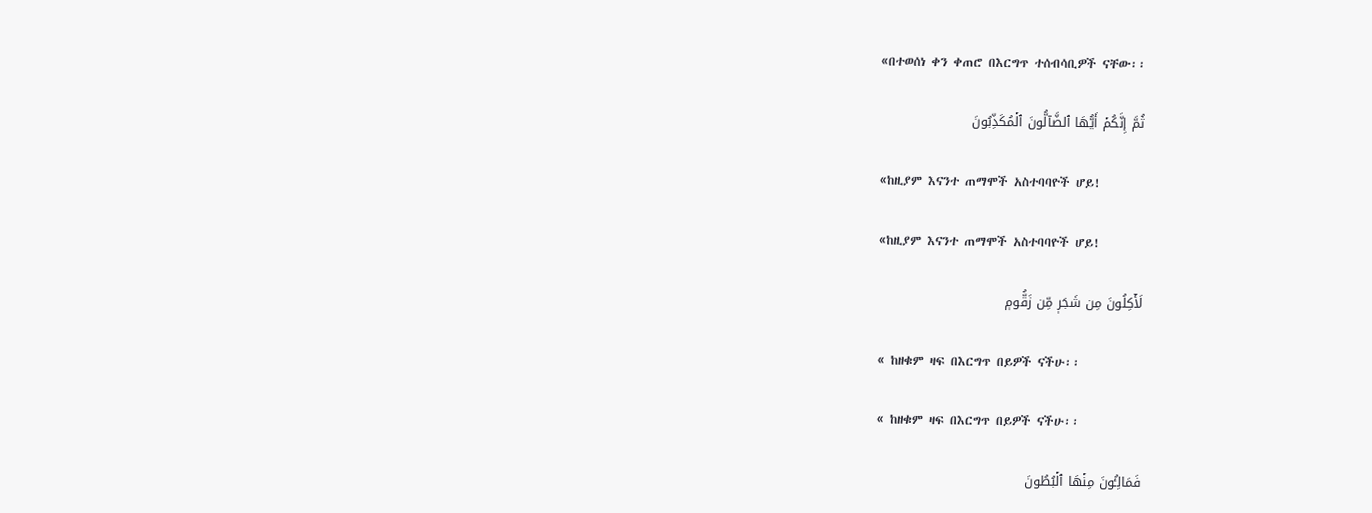«በተወሰነ ቀን ቀጠሮ በእርግጥ ተሰብሳቢዎች ናቸው፡፡

ثُمَّ إِنَّكُمۡ أَيُّهَا ٱلضَّآلُّونَ ٱلۡمُكَذِّبُونَ

«ከዚያም እናንተ ጠማሞች አስተባባዮች ሆይ!

«ከዚያም እናንተ ጠማሞች አስተባባዮች ሆይ!

لَأٓكِلُونَ مِن شَجَرٖ مِّن زَقُّومٖ

« ከዘቁም ዛፍ በእርግጥ በይዎች ናችሁ፡፡

« ከዘቁም ዛፍ በእርግጥ በይዎች ናችሁ፡፡

فَمَالِـُٔونَ مِنۡهَا ٱلۡبُطُونَ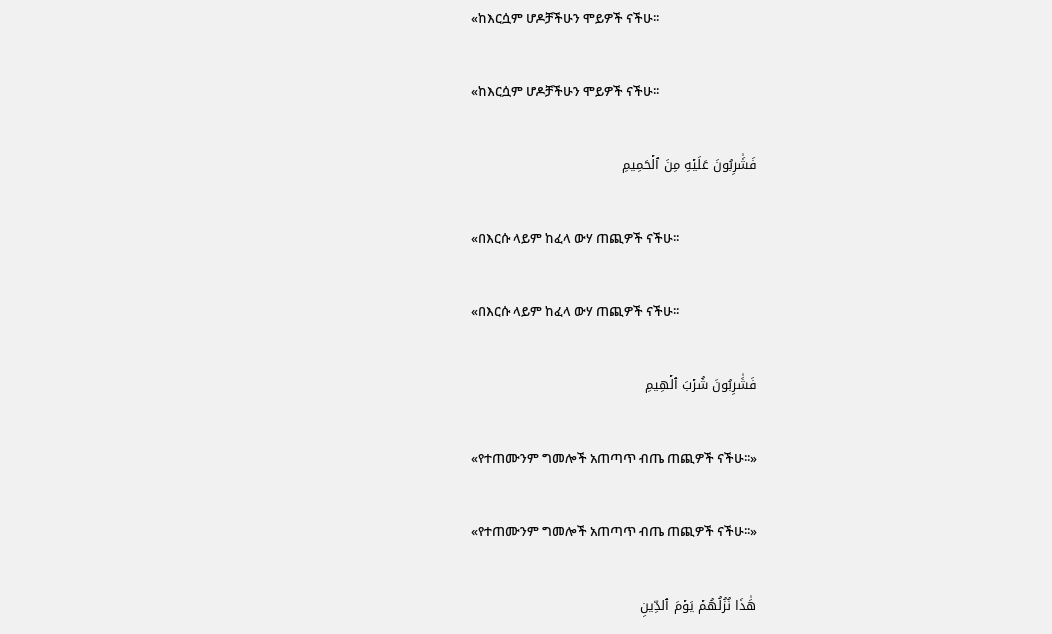«ከእርሷም ሆዶቻችሁን ሞይዎች ናችሁ፡፡

«ከእርሷም ሆዶቻችሁን ሞይዎች ናችሁ፡፡

فَشَٰرِبُونَ عَلَيۡهِ مِنَ ٱلۡحَمِيمِ

«በእርሱ ላይም ከፈላ ውሃ ጠጪዎች ናችሁ፡፡

«በእርሱ ላይም ከፈላ ውሃ ጠጪዎች ናችሁ፡፡

فَشَٰرِبُونَ شُرۡبَ ٱلۡهِيمِ

«የተጠሙንም ግመሎች አጠጣጥ ብጤ ጠጪዎች ናችሁ፡፡»

«የተጠሙንም ግመሎች አጠጣጥ ብጤ ጠጪዎች ናችሁ፡፡»

هَٰذَا نُزُلُهُمۡ يَوۡمَ ٱلدِّينِ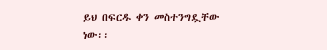ይህ በፍርዱ ቀን መስተንግዷቸው ነው፡፡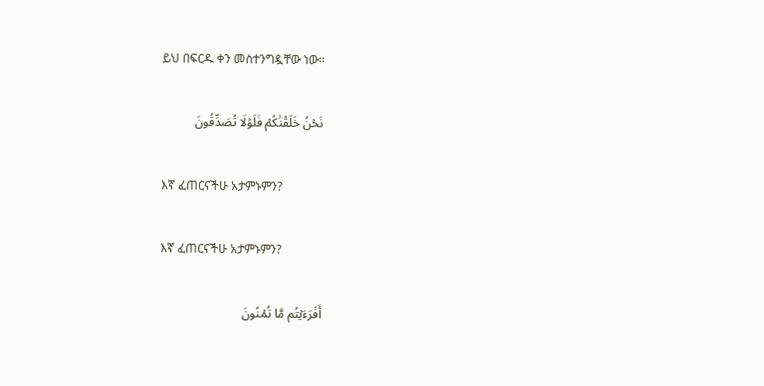ይህ በፍርዱ ቀን መስተንግዷቸው ነው፡፡

نَحۡنُ خَلَقۡنَٰكُمۡ فَلَوۡلَا تُصَدِّقُونَ

እኛ ፈጠርናችሁ አታምኑምን?

እኛ ፈጠርናችሁ አታምኑምን?

أَفَرَءَيۡتُم مَّا تُمۡنُونَ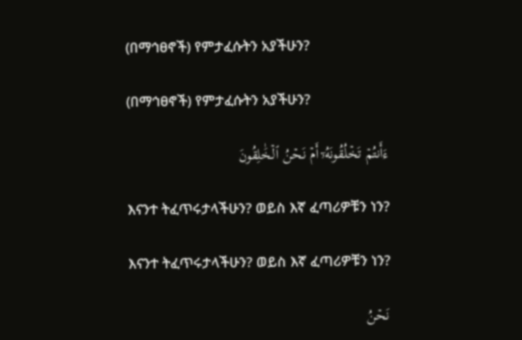(በማኅፀኖች) የምታፈሱትን አያችሁን?

(በማኅፀኖች) የምታፈሱትን አያችሁን?

ءَأَنتُمۡ تَخۡلُقُونَهُۥٓ أَمۡ نَحۡنُ ٱلۡخَٰلِقُونَ

እናንተ ትፈጥሩታላችሁን? ወይስ እኛ ፈጣሪዎቹን ነን?

እናንተ ትፈጥሩታላችሁን? ወይስ እኛ ፈጣሪዎቹን ነን?

نَحۡنُ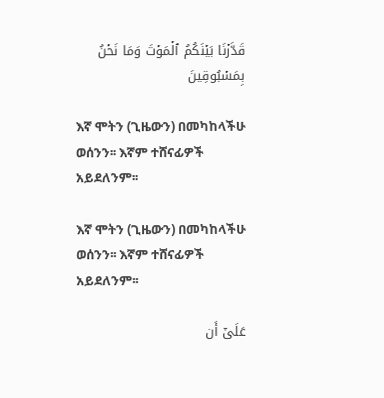قَدَّرۡنَا بَيۡنَكُمُ ٱلۡمَوۡتَ وَمَا نَحۡنُ بِمَسۡبُوقِينَ

እኛ ሞትን (ጊዜውን) በመካከላችሁ ወሰንን፡፡ እኛም ተሸናፊዎች አይደለንም፡፡

እኛ ሞትን (ጊዜውን) በመካከላችሁ ወሰንን፡፡ እኛም ተሸናፊዎች አይደለንም፡፡

عَلَىٰٓ أَن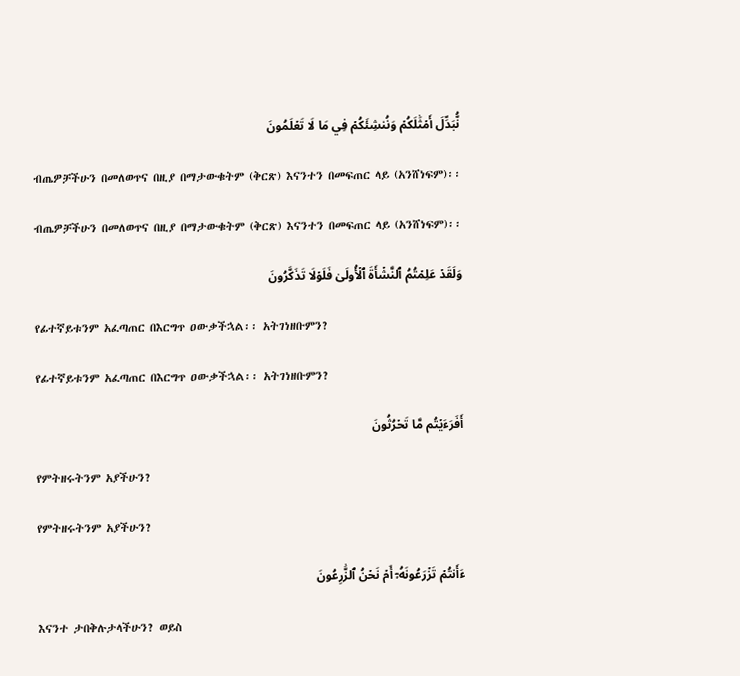نُّبَدِّلَ أَمۡثَٰلَكُمۡ وَنُنشِئَكُمۡ فِي مَا لَا تَعۡلَمُونَ

ብጤዎቻችሁን በመለወጥና በዚያ በማታውቁትም (ቅርጽ) እናንተን በመፍጠር ላይ (አንሸነፍም)፡፡

ብጤዎቻችሁን በመለወጥና በዚያ በማታውቁትም (ቅርጽ) እናንተን በመፍጠር ላይ (አንሸነፍም)፡፡

وَلَقَدۡ عَلِمۡتُمُ ٱلنَّشۡأَةَ ٱلۡأُولَىٰ فَلَوۡلَا تَذَكَّرُونَ

የፊተኛይቱንም አፈጣጠር በእርግጥ ዐውቃችኋል፡፡ አትገነዘቡምን?

የፊተኛይቱንም አፈጣጠር በእርግጥ ዐውቃችኋል፡፡ አትገነዘቡምን?

أَفَرَءَيۡتُم مَّا تَحۡرُثُونَ

የምትዘሩትንም አያችሁን?

የምትዘሩትንም አያችሁን?

ءَأَنتُمۡ تَزۡرَعُونَهُۥٓ أَمۡ نَحۡنُ ٱلزَّٰرِعُونَ

እናንተ ታበቅሉታላችሁን? ወይስ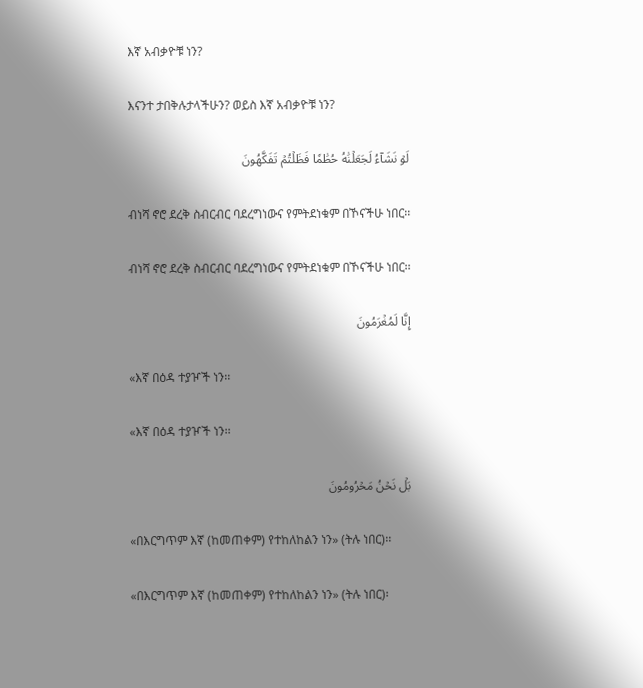እኛ አብቃዮቹ ነን?

እናንተ ታበቅሉታላችሁን? ወይስ እኛ አብቃዮቹ ነን?

لَوۡ نَشَآءُ لَجَعَلۡنَٰهُ حُطَٰمٗا فَظَلۡتُمۡ تَفَكَّهُونَ

ብነሻ ኖሮ ደረቅ ስብርብር ባደረግነውና የምትደነቁም በኾናችሁ ነበር፡፡

ብነሻ ኖሮ ደረቅ ስብርብር ባደረግነውና የምትደነቁም በኾናችሁ ነበር፡፡

إِنَّا لَمُغۡرَمُونَ

«እኛ በዕዳ ተያዦች ነን፡፡

«እኛ በዕዳ ተያዦች ነን፡፡

بَلۡ نَحۡنُ مَحۡرُومُونَ

«በእርግጥም እኛ (ከመጠቀም) የተከለከልን ነን» (ትሉ ነበር)፡፡

«በእርግጥም እኛ (ከመጠቀም) የተከለከልን ነን» (ትሉ ነበር)፡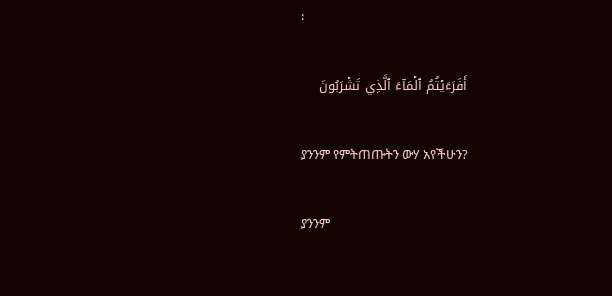፡

أَفَرَءَيۡتُمُ ٱلۡمَآءَ ٱلَّذِي تَشۡرَبُونَ

ያንንም የምትጠጡትን ውሃ አየችሁን?

ያንንም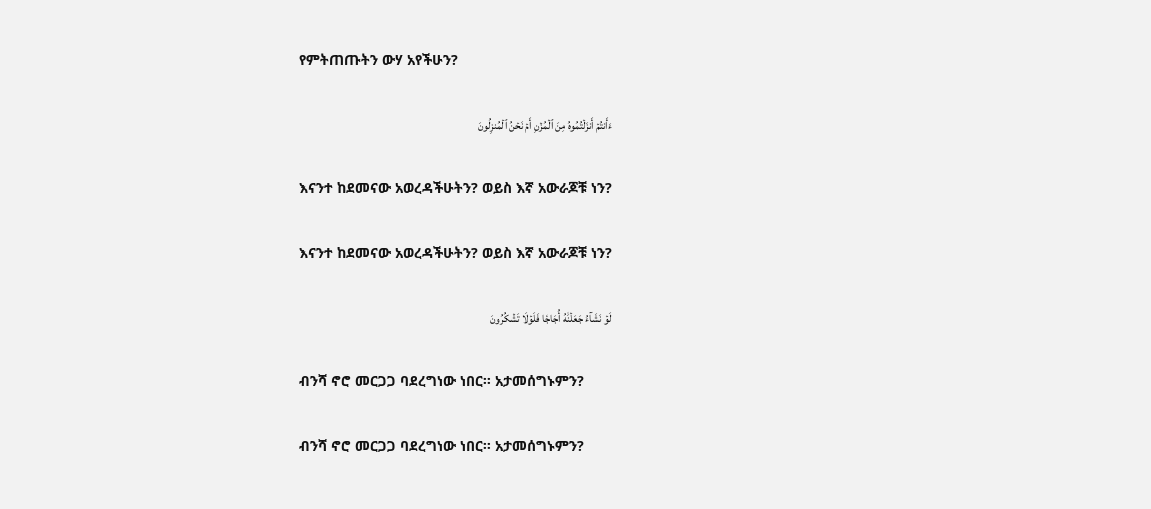የምትጠጡትን ውሃ አየችሁን?

ءَأَنتُمۡ أَنزَلۡتُمُوهُ مِنَ ٱلۡمُزۡنِ أَمۡ نَحۡنُ ٱلۡمُنزِلُونَ

እናንተ ከደመናው አወረዳችሁትን? ወይስ እኛ አውራጆቹ ነን?

እናንተ ከደመናው አወረዳችሁትን? ወይስ እኛ አውራጆቹ ነን?

لَوۡ نَشَآءُ جَعَلۡنَٰهُ أُجَاجٗا فَلَوۡلَا تَشۡكُرُونَ

ብንሻ ኖሮ መርጋጋ ባደረግነው ነበር፡፡ አታመሰግኑምን?

ብንሻ ኖሮ መርጋጋ ባደረግነው ነበር፡፡ አታመሰግኑምን?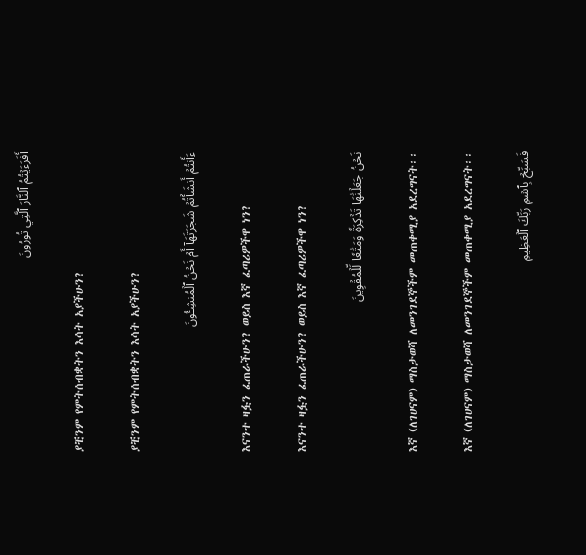أَفَرَءَيۡتُمُ ٱلنَّارَ ٱلَّتِي تُورُونَ

ያቺንም የምትሰብቋትን እሳት አያችሁን?

ያቺንም የምትሰብቋትን እሳት አያችሁን?

ءَأَنتُمۡ أَنشَأۡتُمۡ شَجَرَتَهَآ أَمۡ نَحۡنُ ٱلۡمُنشِـُٔونَ

እናንተ ዛፏን ፈጠራችሁን? ወይስ እኛ ፈጣሪዎችዋ ነን?

እናንተ ዛፏን ፈጠራችሁን? ወይስ እኛ ፈጣሪዎችዋ ነን?

نَحۡنُ جَعَلۡنَٰهَا تَذۡكِرَةٗ وَمَتَٰعٗا لِّلۡمُقۡوِينَ

እኛ (ለገሀናም) ማስታወሻ ለመንገደኞችም መጠቀሚያ አደረግናት፡፡

እኛ (ለገሀናም) ማስታወሻ ለመንገደኞችም መጠቀሚያ አደረግናት፡፡

فَسَبِّحۡ بِٱسۡمِ رَبِّكَ ٱلۡعَظِيمِ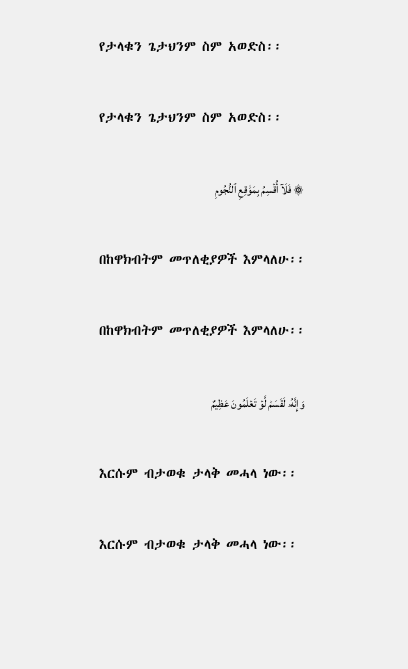የታላቁን ጌታህንም ስም አወድስ፡፡

የታላቁን ጌታህንም ስም አወድስ፡፡

۞ فَلَآ أُقۡسِمُ بِمَوَٰقِعِ ٱلنُّجُومِ

በከዋክብትም መጥለቂያዎች እምላለሁ፡፡

በከዋክብትም መጥለቂያዎች እምላለሁ፡፡

وَإِنَّهُۥ لَقَسَمٞ لَّوۡ تَعۡلَمُونَ عَظِيمٌ

እርሱም ብታወቁ ታላቅ መሓላ ነው፡፡

እርሱም ብታወቁ ታላቅ መሓላ ነው፡፡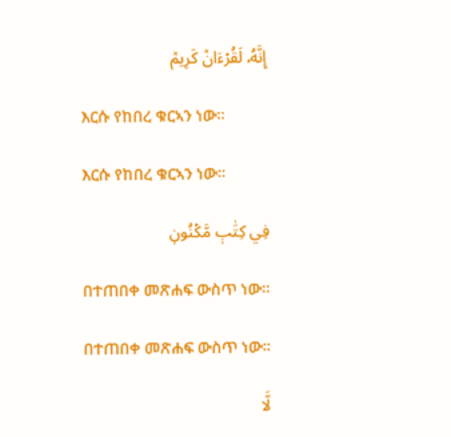إِنَّهُۥ لَقُرۡءَانٞ كَرِيمٞ

እርሱ የከበረ ቁርኣን ነው፡፡

እርሱ የከበረ ቁርኣን ነው፡፡

فِي كِتَٰبٖ مَّكۡنُونٖ

በተጠበቀ መጽሐፍ ውስጥ ነው፡፡

በተጠበቀ መጽሐፍ ውስጥ ነው፡፡

لَّا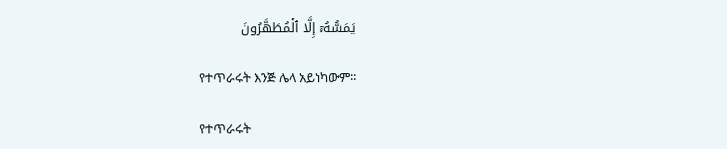يَمَسُّهُۥٓ إِلَّا ٱلۡمُطَهَّرُونَ

የተጥራሩት እንጅ ሌላ አይነካውም፡፡

የተጥራሩት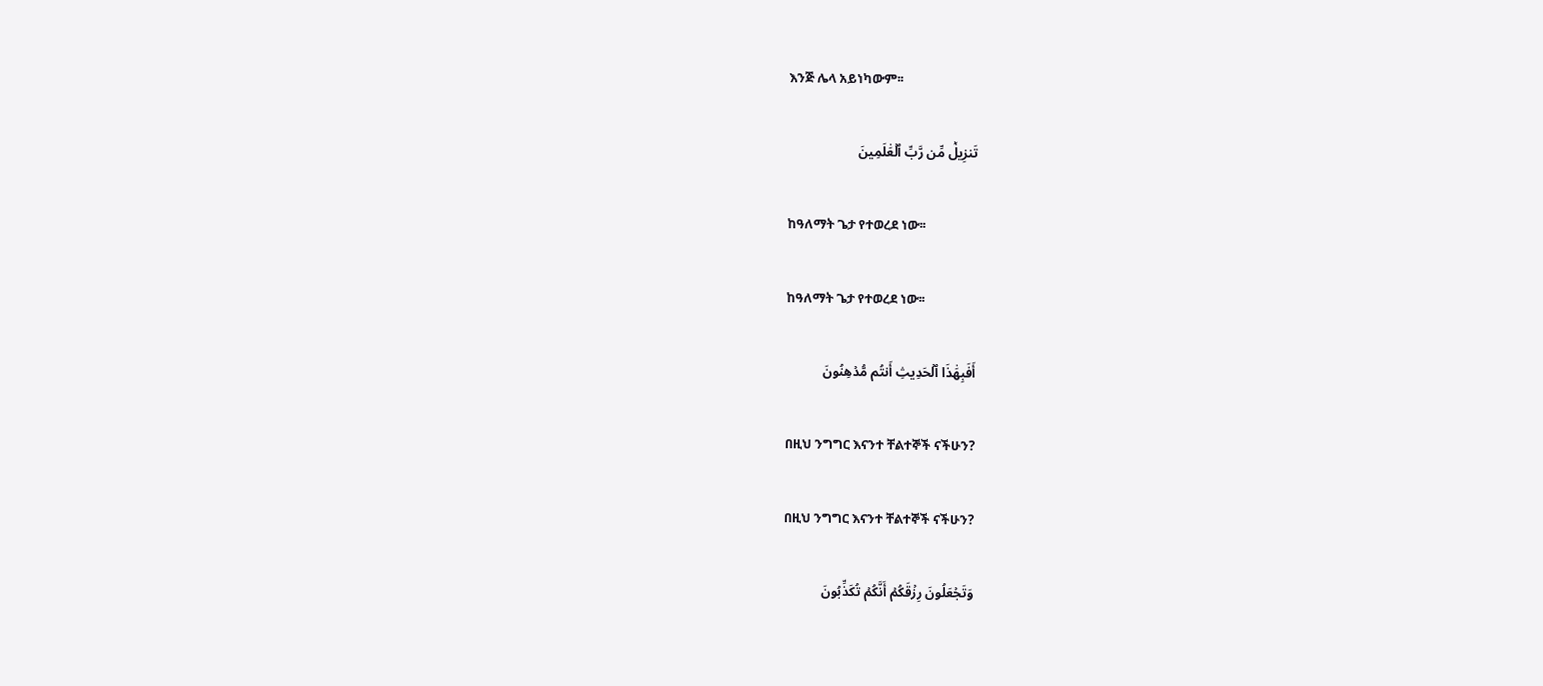እንጅ ሌላ አይነካውም፡፡

تَنزِيلٞ مِّن رَّبِّ ٱلۡعَٰلَمِينَ

ከዓለማት ጌታ የተወረደ ነው፡፡

ከዓለማት ጌታ የተወረደ ነው፡፡

أَفَبِهَٰذَا ٱلۡحَدِيثِ أَنتُم مُّدۡهِنُونَ

በዚህ ንግግር እናንተ ቸልተኞች ናችሁን?

በዚህ ንግግር እናንተ ቸልተኞች ናችሁን?

وَتَجۡعَلُونَ رِزۡقَكُمۡ أَنَّكُمۡ تُكَذِّبُونَ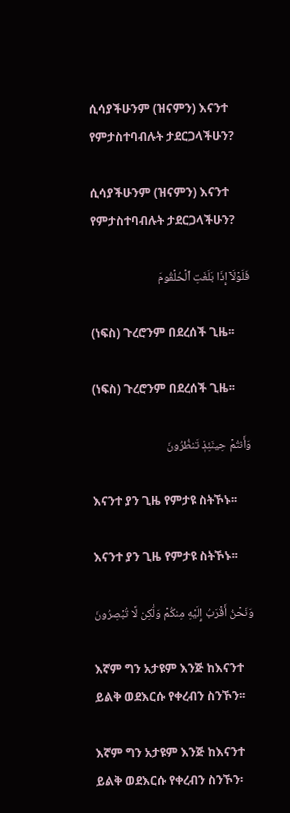ሲሳያችሁንም (ዝናምን) እናንተ የምታስተባብሉት ታደርጋላችሁን?

ሲሳያችሁንም (ዝናምን) እናንተ የምታስተባብሉት ታደርጋላችሁን?

فَلَوۡلَآ إِذَا بَلَغَتِ ٱلۡحُلۡقُومَ

(ነፍስ) ጉረሮንም በደረሰች ጊዜ፡፡

(ነፍስ) ጉረሮንም በደረሰች ጊዜ፡፡

وَأَنتُمۡ حِينَئِذٖ تَنظُرُونَ

እናንተ ያን ጊዜ የምታዩ ስትኾኑ፡፡

እናንተ ያን ጊዜ የምታዩ ስትኾኑ፡፡

وَنَحۡنُ أَقۡرَبُ إِلَيۡهِ مِنكُمۡ وَلَٰكِن لَّا تُبۡصِرُونَ

እኛም ግን አታዩም እንጅ ከእናንተ ይልቅ ወደእርሱ የቀረብን ስንኾን፡፡

እኛም ግን አታዩም እንጅ ከእናንተ ይልቅ ወደእርሱ የቀረብን ስንኾን፡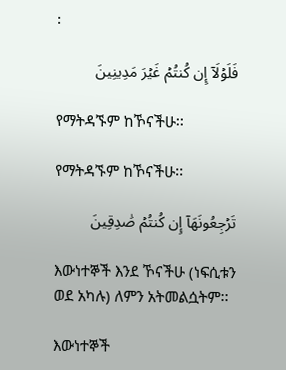፡

فَلَوۡلَآ إِن كُنتُمۡ غَيۡرَ مَدِينِينَ

የማትዳኙም ከኾናችሁ፡፡

የማትዳኙም ከኾናችሁ፡፡

تَرۡجِعُونَهَآ إِن كُنتُمۡ صَٰدِقِينَ

እውነተኞች እንደ ኾናችሁ (ነፍሲቱን ወደ አካሉ) ለምን አትመልሷትም፡፡

እውነተኞች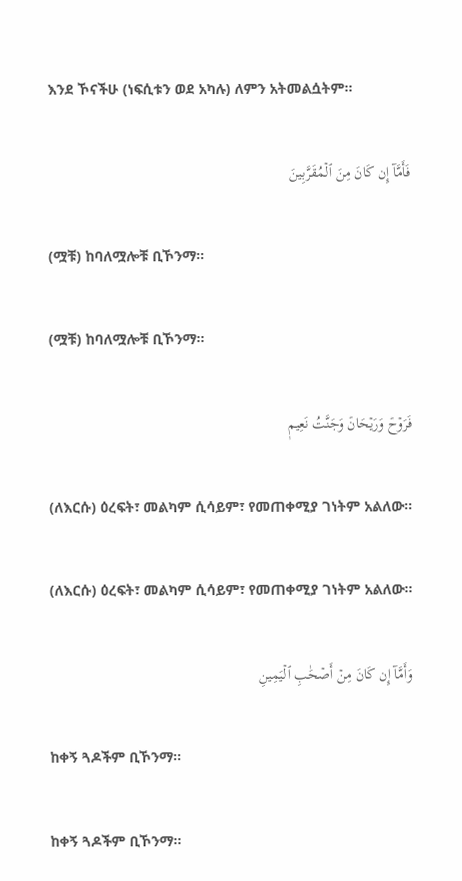እንደ ኾናችሁ (ነፍሲቱን ወደ አካሉ) ለምን አትመልሷትም፡፡

فَأَمَّآ إِن كَانَ مِنَ ٱلۡمُقَرَّبِينَ

(ሟቹ) ከባለሟሎቹ ቢኾንማ፡፡

(ሟቹ) ከባለሟሎቹ ቢኾንማ፡፡

فَرَوۡحٞ وَرَيۡحَانٞ وَجَنَّتُ نَعِيمٖ

(ለእርሱ) ዕረፍት፣ መልካም ሲሳይም፣ የመጠቀሚያ ገነትም አልለው፡፡

(ለእርሱ) ዕረፍት፣ መልካም ሲሳይም፣ የመጠቀሚያ ገነትም አልለው፡፡

وَأَمَّآ إِن كَانَ مِنۡ أَصۡحَٰبِ ٱلۡيَمِينِ

ከቀኝ ጓዶችም ቢኾንማ፡፡

ከቀኝ ጓዶችም ቢኾንማ፡፡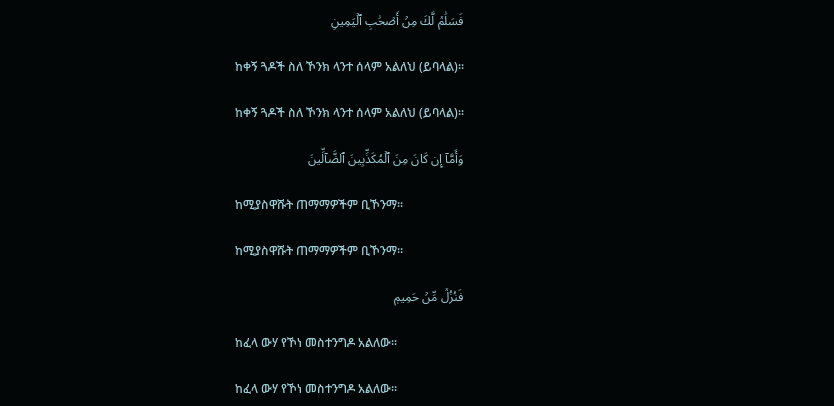فَسَلَٰمٞ لَّكَ مِنۡ أَصۡحَٰبِ ٱلۡيَمِينِ

ከቀኝ ጓዶች ስለ ኾንክ ላንተ ሰላም አልለህ (ይባላል)፡፡

ከቀኝ ጓዶች ስለ ኾንክ ላንተ ሰላም አልለህ (ይባላል)፡፡

وَأَمَّآ إِن كَانَ مِنَ ٱلۡمُكَذِّبِينَ ٱلضَّآلِّينَ

ከሚያስዋሹት ጠማማዎችም ቢኾንማ፡፡

ከሚያስዋሹት ጠማማዎችም ቢኾንማ፡፡

فَنُزُلٞ مِّنۡ حَمِيمٖ

ከፈላ ውሃ የኾነ መስተንግዶ አልለው፡፡

ከፈላ ውሃ የኾነ መስተንግዶ አልለው፡፡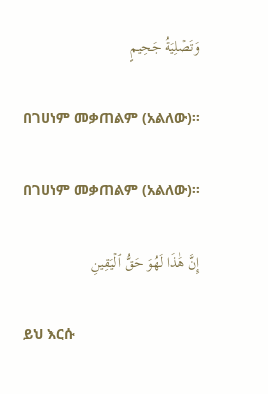وَتَصۡلِيَةُ جَحِيمٍ

በገሀነም መቃጠልም (አልለው)፡፡

በገሀነም መቃጠልም (አልለው)፡፡

إِنَّ هَٰذَا لَهُوَ حَقُّ ٱلۡيَقِينِ

ይህ እርሱ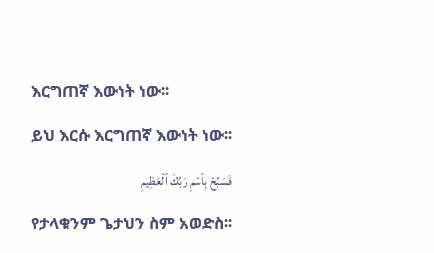እርግጠኛ እውነት ነው፡፡

ይህ እርሱ እርግጠኛ እውነት ነው፡፡

فَسَبِّحۡ بِٱسۡمِ رَبِّكَ ٱلۡعَظِيمِ

የታላቁንም ጌታህን ስም አወድስ፡፡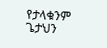የታላቁንም ጌታህን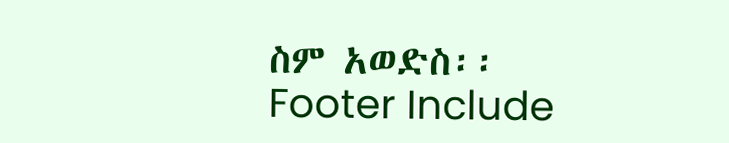ስም አወድስ፡፡
Footer Include